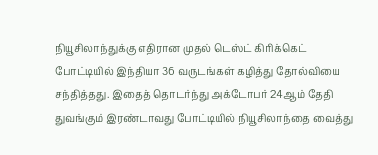நியூசிலாந்துக்கு எதிரான முதல் டெஸ்ட் கிரிக்கெட் போட்டியில் இந்தியா 36 வருடங்கள் கழித்து தோல்வியை சந்தித்தது. இதைத் தொடர்ந்து அக்டோபர் 24ஆம் தேதி துவங்கும் இரண்டாவது போட்டியில் நியூசிலாந்தை வைத்து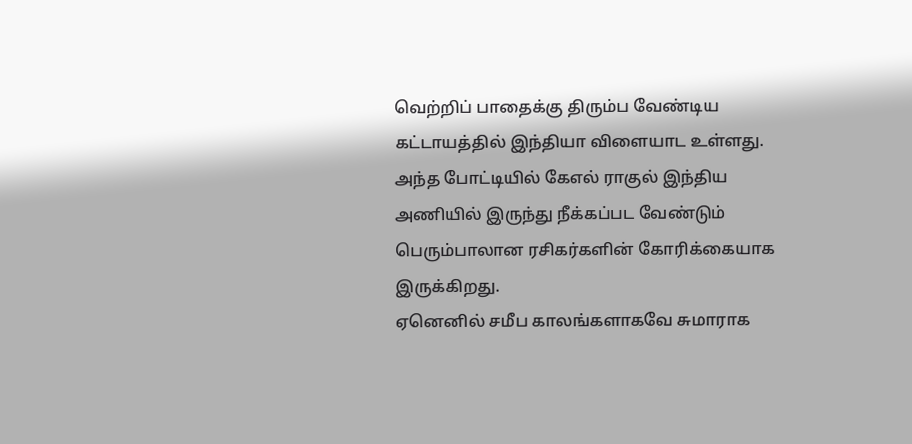வெற்றிப் பாதைக்கு திரும்ப வேண்டிய கட்டாயத்தில் இந்தியா விளையாட உள்ளது. அந்த போட்டியில் கேஎல் ராகுல் இந்திய அணியில் இருந்து நீக்கப்பட வேண்டும் பெரும்பாலான ரசிகர்களின் கோரிக்கையாக இருக்கிறது.
ஏனெனில் சமீப காலங்களாகவே சுமாராக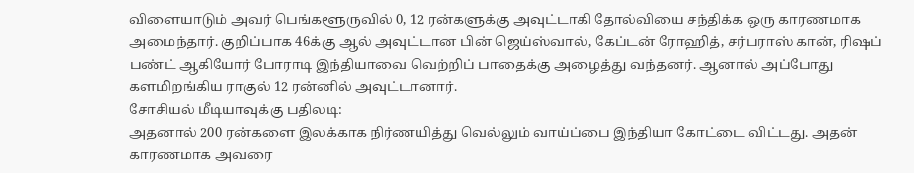விளையாடும் அவர் பெங்களூருவில் 0, 12 ரன்களுக்கு அவுட்டாகி தோல்வியை சந்திக்க ஒரு காரணமாக அமைந்தார். குறிப்பாக 46க்கு ஆல் அவுட்டான பின் ஜெய்ஸ்வால், கேப்டன் ரோஹித், சர்பராஸ் கான், ரிஷப் பண்ட் ஆகியோர் போராடி இந்தியாவை வெற்றிப் பாதைக்கு அழைத்து வந்தனர். ஆனால் அப்போது களமிறங்கிய ராகுல் 12 ரன்னில் அவுட்டானார்.
சோசியல் மீடியாவுக்கு பதிலடி:
அதனால் 200 ரன்களை இலக்காக நிர்ணயித்து வெல்லும் வாய்ப்பை இந்தியா கோட்டை விட்டது. அதன் காரணமாக அவரை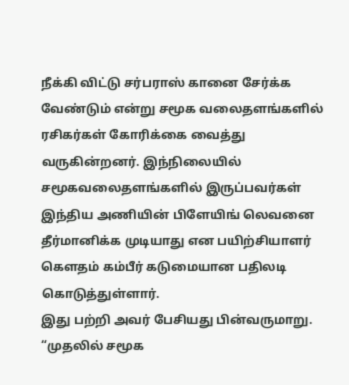நீக்கி விட்டு சர்பராஸ் கானை சேர்க்க வேண்டும் என்று சமூக வலைதளங்களில் ரசிகர்கள் கோரிக்கை வைத்து வருகின்றனர். இந்நிலையில் சமூகவலைதளங்களில் இருப்பவர்கள் இந்திய அணியின் பிளேயிங் லெவனை தீர்மானிக்க முடியாது என பயிற்சியாளர் கௌதம் கம்பீர் கடுமையான பதிலடி கொடுத்துள்ளார்.
இது பற்றி அவர் பேசியது பின்வருமாறு. “முதலில் சமூக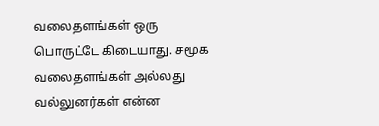வலைதளங்கள் ஒரு பொருட்டே கிடையாது. சமூக வலைதளங்கள் அல்லது வல்லுனர்கள் என்ன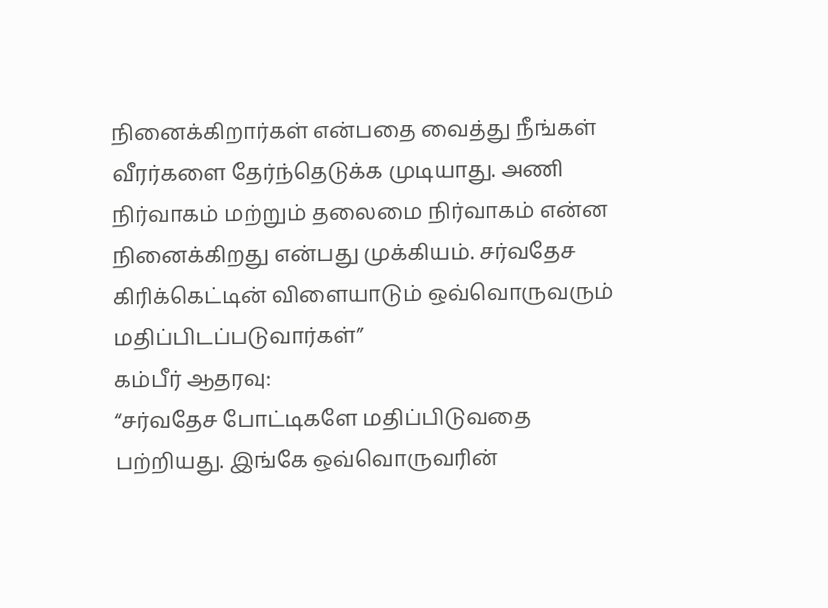நினைக்கிறார்கள் என்பதை வைத்து நீங்கள் வீரர்களை தேர்ந்தெடுக்க முடியாது. அணி நிர்வாகம் மற்றும் தலைமை நிர்வாகம் என்ன நினைக்கிறது என்பது முக்கியம். சர்வதேச கிரிக்கெட்டின் விளையாடும் ஒவ்வொருவரும் மதிப்பிடப்படுவார்கள்”
கம்பீர் ஆதரவு:
“சர்வதேச போட்டிகளே மதிப்பிடுவதை பற்றியது. இங்கே ஒவ்வொருவரின்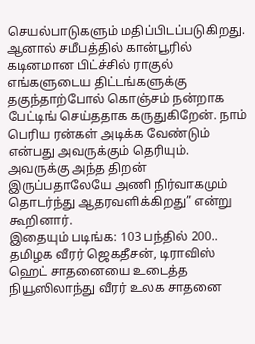செயல்பாடுகளும் மதிப்பிடப்படுகிறது. ஆனால் சமீபத்தில் கான்பூரில் கடினமான பிட்ச்சில் ராகுல் எங்களுடைய திட்டங்களுக்கு தகுந்தாற்போல் கொஞ்சம் நன்றாக பேட்டிங் செய்ததாக கருதுகிறேன். நாம் பெரிய ரன்கள் அடிக்க வேண்டும் என்பது அவருக்கும் தெரியும். அவருக்கு அந்த திறன் இருப்பதாலேயே அணி நிர்வாகமும் தொடர்ந்து ஆதரவளிக்கிறது” என்று கூறினார்.
இதையும் படிங்க: 103 பந்தில் 200.. தமிழக வீரர் ஜெகதீசன், டிராவிஸ் ஹெட் சாதனையை உடைத்த நியூஸிலாந்து வீரர் உலக சாதனை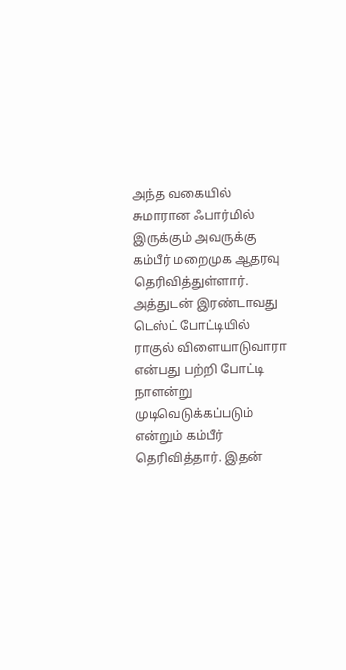அந்த வகையில் சுமாரான ஃபார்மில் இருக்கும் அவருக்கு கம்பீர் மறைமுக ஆதரவு தெரிவித்துள்ளார். அத்துடன் இரண்டாவது டெஸ்ட் போட்டியில் ராகுல் விளையாடுவாரா என்பது பற்றி போட்டி நாளன்று முடிவெடுக்கப்படும் என்றும் கம்பீர் தெரிவித்தார். இதன்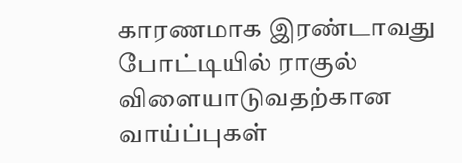காரணமாக இரண்டாவது போட்டியில் ராகுல் விளையாடுவதற்கான வாய்ப்புகள்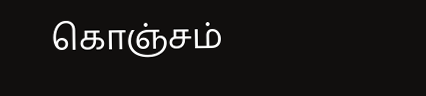கொஞ்சம்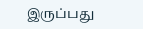இருப்பது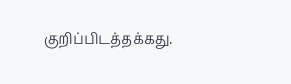குறிப்பிடத்தக்கது.